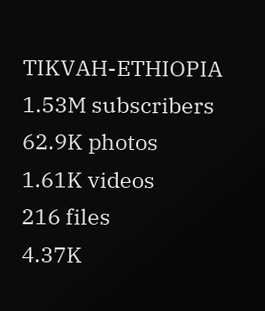TIKVAH-ETHIOPIA
1.53M subscribers
62.9K photos
1.61K videos
216 files
4.37K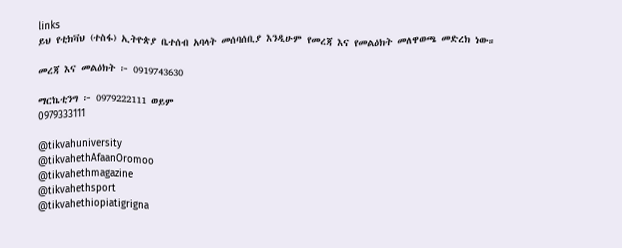links
ይህ የቲክቫህ (ተስፋ) ኢትዮጵያ ቤተሰብ አባላት መሰባሰቢያ እንዲሁም የመረጃ እና የመልዕክት መለዋወጫ መድረክ ነው።

መረጃ እና መልዕክት ፦ 0919743630

ማርኬቲንግ ፦ 0979222111 ወይም
0979333111

@tikvahuniversity
@tikvahethAfaanOromoo
@tikvahethmagazine
@tikvahethsport
@tikvahethiopiatigrigna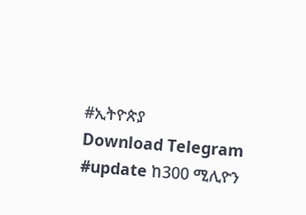#ኢትዮጵያ
Download Telegram
#update ከ300 ሚሊዮን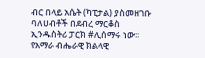ብር በላይ አሴት (ካፒታል) ያስመዘገቡ ባለሀብቶች በደብረ ማርቆስ ኢንዱስትሪ ፓርክ #ሊሰማሩ ነው፡፡ የአማራ ብሔራዊ ክልላዊ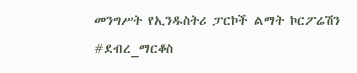መንግሥት የኢንዱስትሪ ፓርኮች ልማት ኮርፖሬሽን #ደብረ_ማርቆስ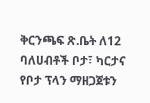ቅርንጫፍ ጽ.ቤት ለ12 ባለሀብቶች ቦታ፣ ካርታና የቦታ ፕላን ማዘጋጀቱን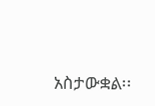አስታውቋል፡፡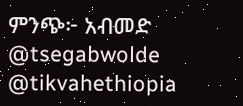ምንጭ፦ አብመድ
@tsegabwolde @tikvahethiopia